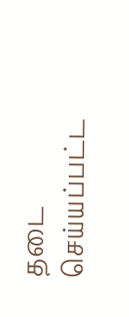தடை செய்யப்பட்ட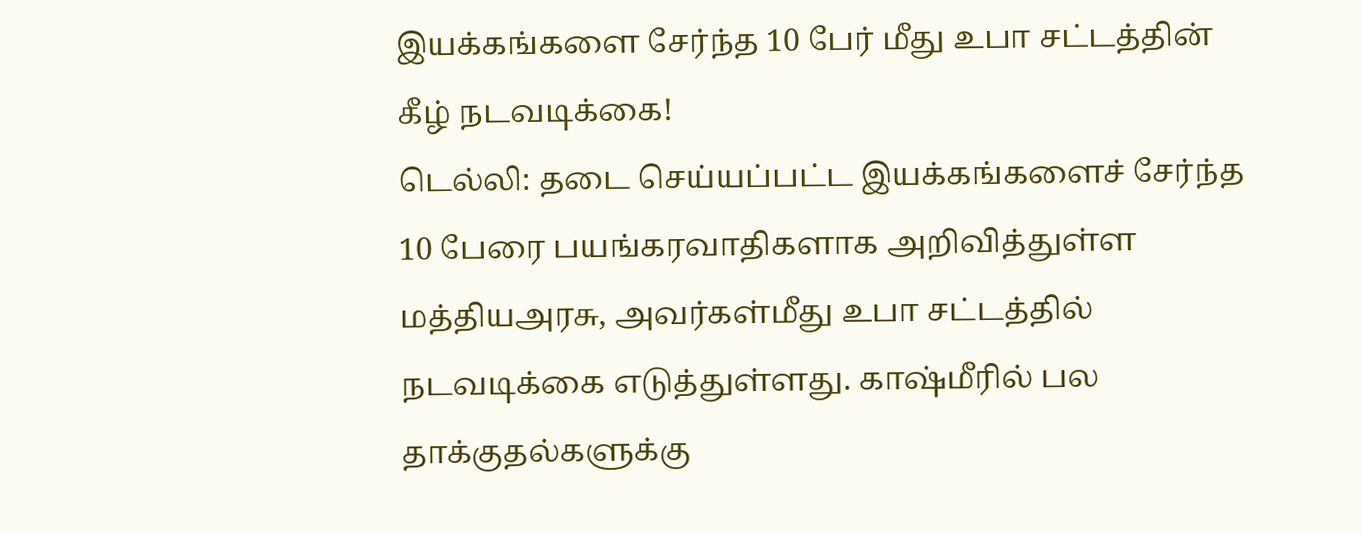இயக்கங்களை சேர்ந்த 10 பேர் மீது உபா சட்டத்தின் கீழ் நடவடிக்கை!
டெல்லி: தடை செய்யப்பட்ட இயக்கங்களைச் சேர்ந்த 10 பேரை பயங்கரவாதிகளாக அறிவித்துள்ள மத்தியஅரசு, அவர்கள்மீது உபா சட்டத்தில் நடவடிக்கை எடுத்துள்ளது. காஷ்மீரில் பல தாக்குதல்களுக்கு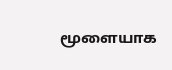மூளையாக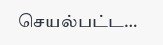செயல்பட்ட…